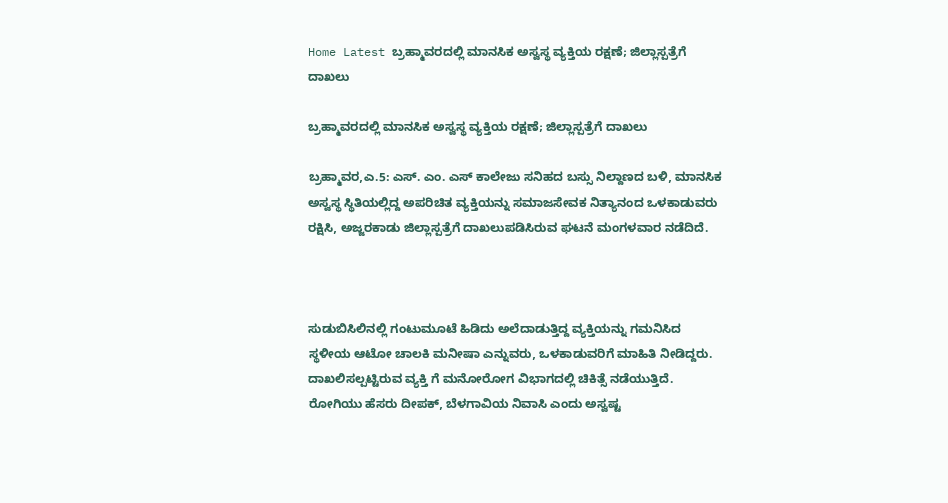Home Latest ಬ್ರಹ್ಮಾವರದಲ್ಲಿ ಮಾನಸಿಕ ಅಸ್ವಸ್ಥ ವ್ಯಕ್ತಿಯ ರಕ್ಷಣೆ; ಜಿಲ್ಲಾಸ್ಪತ್ರೆಗೆ ದಾಖಲು

ಬ್ರಹ್ಮಾವರದಲ್ಲಿ ಮಾನಸಿಕ ಅಸ್ವಸ್ಥ ವ್ಯಕ್ತಿಯ ರಕ್ಷಣೆ; ಜಿಲ್ಲಾಸ್ಪತ್ರೆಗೆ ದಾಖಲು

ಬ್ರಹ್ಮಾವರ,ಎ.5: ಎಸ್. ಎಂ. ಎಸ್ ಕಾಲೇಜು ಸನಿಹದ ಬಸ್ಸು ನಿಲ್ದಾಣದ ಬಳಿ, ಮಾನಸಿಕ ಅಸ್ವಸ್ಥ ಸ್ಥಿತಿಯಲ್ಲಿದ್ದ ಅಪರಿಚಿತ ವ್ಯಕ್ತಿಯನ್ನು ಸಮಾಜಸೇವಕ ನಿತ್ಯಾನಂದ ಒಳಕಾಡುವರು ರಕ್ಷಿಸಿ, ಅಜ್ಜರಕಾಡು ಜಿಲ್ಲಾಸ್ಪತ್ರೆಗೆ ದಾಖಲುಪಡಿಸಿರುವ ಘಟನೆ ಮಂಗಳವಾರ ನಡೆದಿದೆ.



ಸುಡುಬಿಸಿಲಿನಲ್ಲಿ ಗಂಟುಮೂಟೆ ಹಿಡಿದು ಅಲೆದಾಡುತ್ತಿದ್ದ ವ್ಯಕ್ತಿಯನ್ನು ಗಮನಿಸಿದ ಸ್ಥಳೀಯ ಆಟೋ ಚಾಲಕಿ ಮನೀಷಾ ಎನ್ನುವರು, ಒಳಕಾಡುವರಿಗೆ ಮಾಹಿತಿ ನೀಡಿದ್ದರು. ದಾಖಲಿಸಲ್ಪಟ್ಟಿರುವ ವ್ಯಕ್ತಿ ಗೆ ಮನೋರೋಗ ವಿಭಾಗದಲ್ಲಿ ಚಿಕಿತ್ಸೆ ನಡೆಯುತ್ತಿದೆ. ರೋಗಿಯು ಹೆಸರು ದೀಪಕ್, ಬೆಳಗಾವಿಯ ನಿವಾಸಿ ಎಂದು‌ ಅಸ್ವಷ್ಟ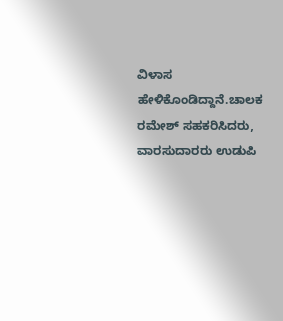ವಿಳಾಸ ಹೇಳಿಕೊಂಡಿದ್ದಾನೆ.ಚಾಲಕ ರಮೇಶ್ ಸಹಕರಿಸಿದರು, ವಾರಸುದಾರರು ಉಡುಪಿ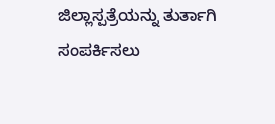ಜಿಲ್ಲಾಸ್ಪತ್ರೆಯನ್ನು ತುರ್ತಾಗಿ ಸಂಪರ್ಕಿಸಲು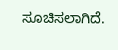ಸೂಚಿಸಲಾಗಿದೆ.